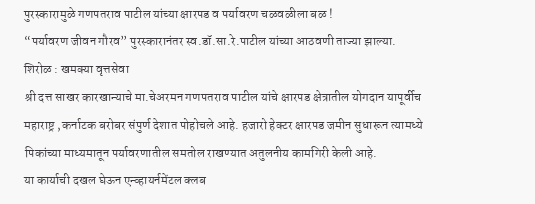पुरस्कारामुळे गणपतराव पाटील यांच्या क्षारपड व पर्यावरण चळवळीला बळ !
“पर्यावरण जीवन गौरव” पुरस्कारानंतर स्व.डॉ.सा.रे.पाटील यांच्या आठवणी ताज्या झाल्या.
शिरोळ : खमक्या वृत्तसेवा
श्री दत्त साखर कारखान्याचे मा.चेअरमन गणपतराव पाटील यांचे क्षारपड क्षेत्रातील योगदान यापूर्वीच महाराष्ट्र ,कर्नाटक बरोबर संपुर्ण देशात पोहोचले आहे. हजारो हेक्टर क्षारपड जमीन सुधारून त्यामध्ये पिकांच्या माध्यमातून पर्यावरणातील समतोल राखण्यात अतुलनीय कामगिरी केली आहे.
या कार्याची दखल घेऊन एन्व्हायर्नमेंटल क्लब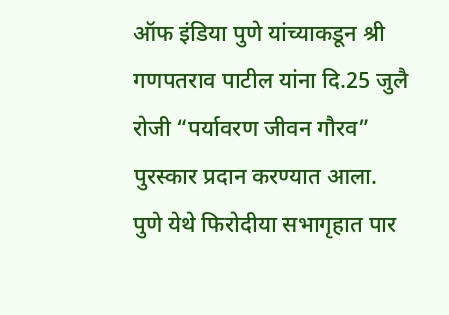ऑफ इंडिया पुणे यांच्याकडून श्री गणपतराव पाटील यांना दि.25 जुलै रोजी “पर्यावरण जीवन गौरव” पुरस्कार प्रदान करण्यात आला. पुणे येथे फिरोदीया सभागृहात पार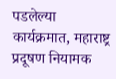पडलेल्या कार्यक्रमात, महाराष्ट्र प्रदूषण नियामक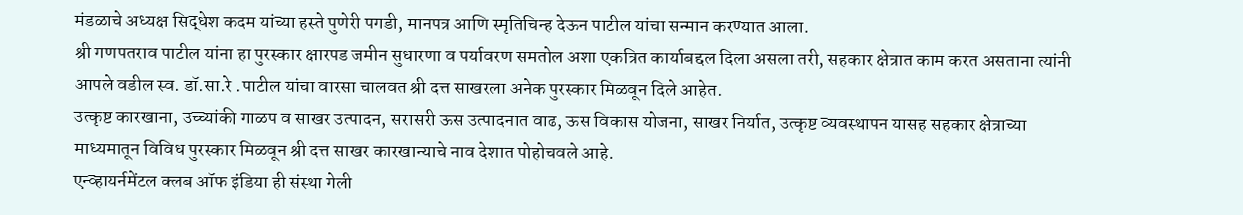मंडळाचे अध्यक्ष सिद्धेश कदम यांच्या हस्ते पुणेरी पगडी, मानपत्र आणि स्मृतिचिन्ह देऊन पाटील यांचा सन्मान करण्यात आला.
श्री गणपतराव पाटील यांना हा पुरस्कार क्षारपड जमीन सुधारणा व पर्यावरण समतोल अशा एकत्रित कार्याबद्दल दिला असला तरी, सहकार क्षेत्रात काम करत असताना त्यांनी आपले वडील स्व. डॉ.सा.रे .पाटील यांचा वारसा चालवत श्री दत्त साखरला अनेक पुरस्कार मिळवून दिले आहेत.
उत्कृष्ट कारखाना, उच्च्यांकी गाळप व साखर उत्पादन, सरासरी ऊस उत्पादनात वाढ, ऊस विकास योजना, साखर निर्यात, उत्कृष्ट व्यवस्थापन यासह सहकार क्षेत्राच्या माध्यमातून विविध पुरस्कार मिळवून श्री दत्त साखर कारखान्याचे नाव देशात पोहोचवले आहे.
एन्व्हायर्नमेंटल क्लब ऑफ इंडिया ही संस्था गेली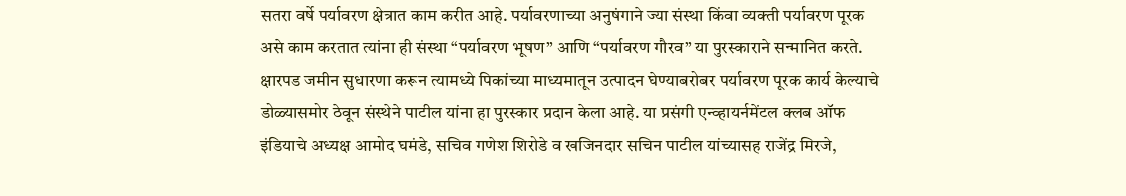सतरा वर्षे पर्यावरण क्षेत्रात काम करीत आहे. पर्यावरणाच्या अनुषंगाने ज्या संस्था किंवा व्यक्ती पर्यावरण पूरक असे काम करतात त्यांना ही संस्था “पर्यावरण भूषण” आणि “पर्यावरण गौरव” या पुरस्काराने सन्मानित करते.
क्षारपड जमीन सुधारणा करून त्यामध्ये पिकांच्या माध्यमातून उत्पादन घेण्याबरोबर पर्यावरण पूरक कार्य केल्याचे डोळ्यासमोर ठेवून संस्थेने पाटील यांना हा पुरस्कार प्रदान केला आहे. या प्रसंगी एन्व्हायर्नमेंटल क्लब ऑफ इंडियाचे अध्यक्ष आमोद घमंडे, सचिव गणेश शिरोडे व खजिनदार सचिन पाटील यांच्यासह राजेंद्र मिरजे,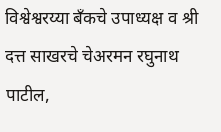विश्वेश्वरय्या बँकचे उपाध्यक्ष व श्री दत्त साखरचे चेअरमन रघुनाथ पाटील,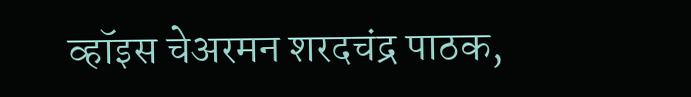व्हॉइस चेअरमन शरदचंद्र पाठक,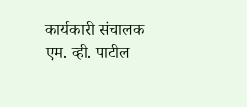कार्यकारी संचालक एम. व्ही. पाटील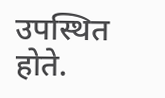उपस्थित होते.